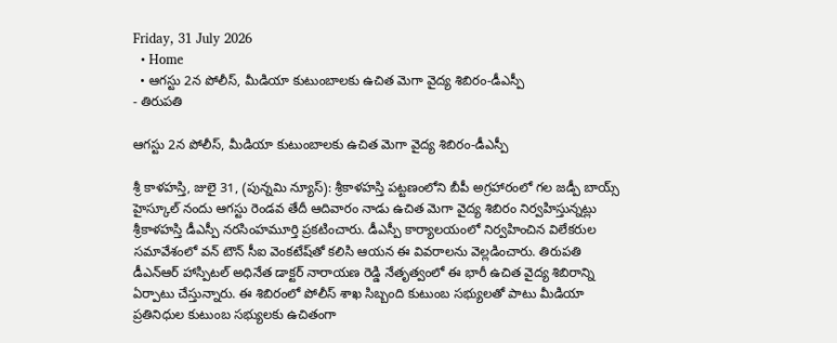Friday, 31 July 2026
  • Home
  • ఆగస్టు 2న పోలీస్, మీడియా కుటుంబాలకు ఉచిత మెగా వైద్య శిబిరం-డీఎస్పీ
- తిరుపతి

ఆగస్టు 2న పోలీస్, మీడియా కుటుంబాలకు ఉచిత మెగా వైద్య శిబిరం-డీఎస్పీ

శ్రీ కాళహస్తి, జులై 31, (పున్నమి న్యూస్): శ్రీకాళహస్తి పట్టణంలోని బీపీ అగ్రహారంలో గల జడ్పీ బాయ్స్ హైస్కూల్‌ నందు ఆగస్టు రెండవ తేదీ ఆదివారం నాడు ఉచిత మెగా వైద్య శిబిరం నిర్వహిస్తున్నట్లు శ్రీకాళహస్తి డీఎస్పీ నరసింహమూర్తి ప్రకటించారు. డీఎస్పీ కార్యాలయంలో నిర్వహించిన విలేకరుల సమావేశంలో వన్ టౌన్ సీఐ వెంకటేష్‌తో కలిసి ఆయన ఈ వివరాలను వెల్లడించారు. తిరుపతి డీఎన్ఆర్ హాస్పిటల్ అధినేత డాక్టర్ నారాయణ రెడ్డి నేతృత్వంలో ఈ భారీ ఉచిత వైద్య శిబిరాన్ని ఏర్పాటు చేస్తున్నారు. ఈ శిబిరంలో పోలీస్ శాఖ సిబ్బంది కుటుంబ సభ్యులతో పాటు మీడియా ప్రతినిధుల కుటుంబ సభ్యులకు ఉచితంగా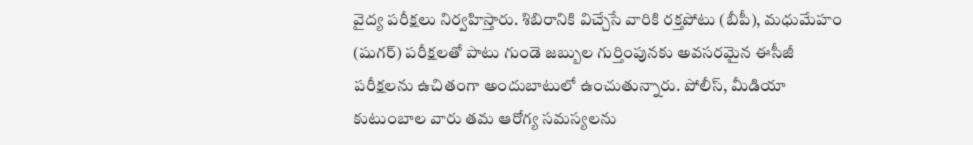వైద్య పరీక్షలు నిర్వహిస్తారు. శిబిరానికి విచ్చేసే వారికి రక్తపోటు (బీపీ), మధుమేహం (షుగర్) పరీక్షలతో పాటు గుండె జబ్బుల గుర్తింపునకు అవసరమైన ఈసీజీ పరీక్షలను ఉచితంగా అందుబాటులో ఉంచుతున్నారు. పోలీస్, మీడియా కుటుంబాల వారు తమ ఆరోగ్య సమస్యలను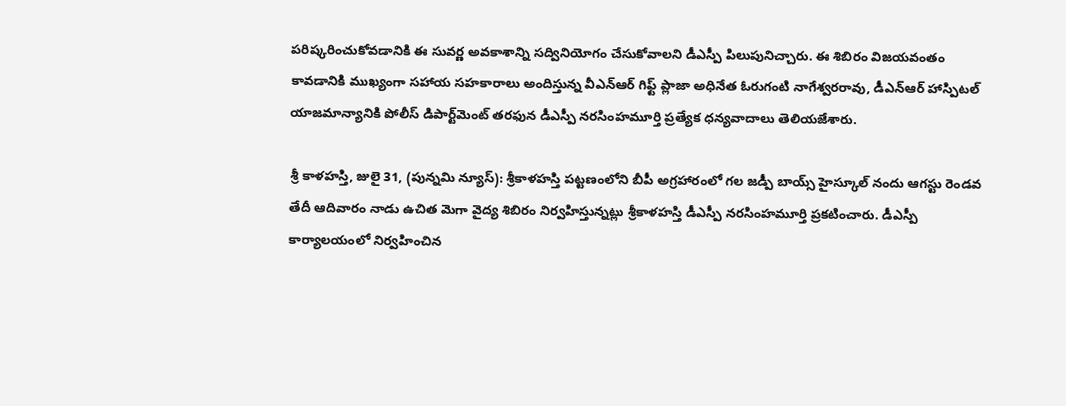పరిష్కరించుకోవడానికి ఈ సువర్ణ అవకాశాన్ని సద్వినియోగం చేసుకోవాలని డీఎస్పీ పిలుపునిచ్చారు. ఈ శిబిరం విజయవంతం కావడానికి ముఖ్యంగా సహాయ సహకారాలు అందిస్తున్న వీఎన్ఆర్ గిఫ్ట్ ప్లాజా అధినేత ఓరుగంటి నాగేశ్వరరావు, డీఎన్ఆర్ హాస్పిటల్ యాజమాన్యానికి పోలీస్ డిపార్ట్‌మెంట్ తరఫున డీఎస్పీ నరసింహమూర్తి ప్రత్యేక ధన్యవాదాలు తెలియజేశారు.

శ్రీ కాళహస్తి, జులై 31, (పున్నమి న్యూస్): శ్రీకాళహస్తి పట్టణంలోని బీపీ అగ్రహారంలో గల జడ్పీ బాయ్స్ హైస్కూల్‌ నందు ఆగస్టు రెండవ తేదీ ఆదివారం నాడు ఉచిత మెగా వైద్య శిబిరం నిర్వహిస్తున్నట్లు శ్రీకాళహస్తి డీఎస్పీ నరసింహమూర్తి ప్రకటించారు. డీఎస్పీ కార్యాలయంలో నిర్వహించిన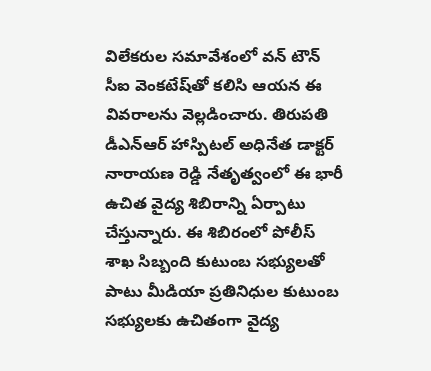విలేకరుల సమావేశంలో వన్ టౌన్ సీఐ వెంకటేష్‌తో కలిసి ఆయన ఈ వివరాలను వెల్లడించారు. తిరుపతి డీఎన్ఆర్ హాస్పిటల్ అధినేత డాక్టర్ నారాయణ రెడ్డి నేతృత్వంలో ఈ భారీ ఉచిత వైద్య శిబిరాన్ని ఏర్పాటు చేస్తున్నారు. ఈ శిబిరంలో పోలీస్ శాఖ సిబ్బంది కుటుంబ సభ్యులతో పాటు మీడియా ప్రతినిధుల కుటుంబ సభ్యులకు ఉచితంగా వైద్య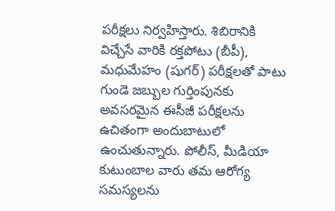పరీక్షలు నిర్వహిస్తారు. శిబిరానికి విచ్చేసే వారికి రక్తపోటు (బీపీ), మధుమేహం (షుగర్) పరీక్షలతో పాటు గుండె జబ్బుల గుర్తింపునకు అవసరమైన ఈసీజీ పరీక్షలను ఉచితంగా అందుబాటులో ఉంచుతున్నారు. పోలీస్, మీడియా కుటుంబాల వారు తమ ఆరోగ్య సమస్యలను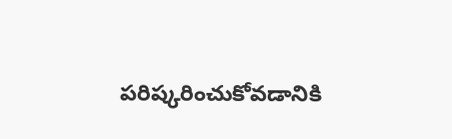పరిష్కరించుకోవడానికి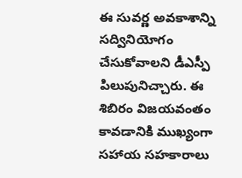ఈ సువర్ణ అవకాశాన్ని సద్వినియోగం చేసుకోవాలని డీఎస్పీ పిలుపునిచ్చారు. ఈ శిబిరం విజయవంతం కావడానికి ముఖ్యంగా సహాయ సహకారాలు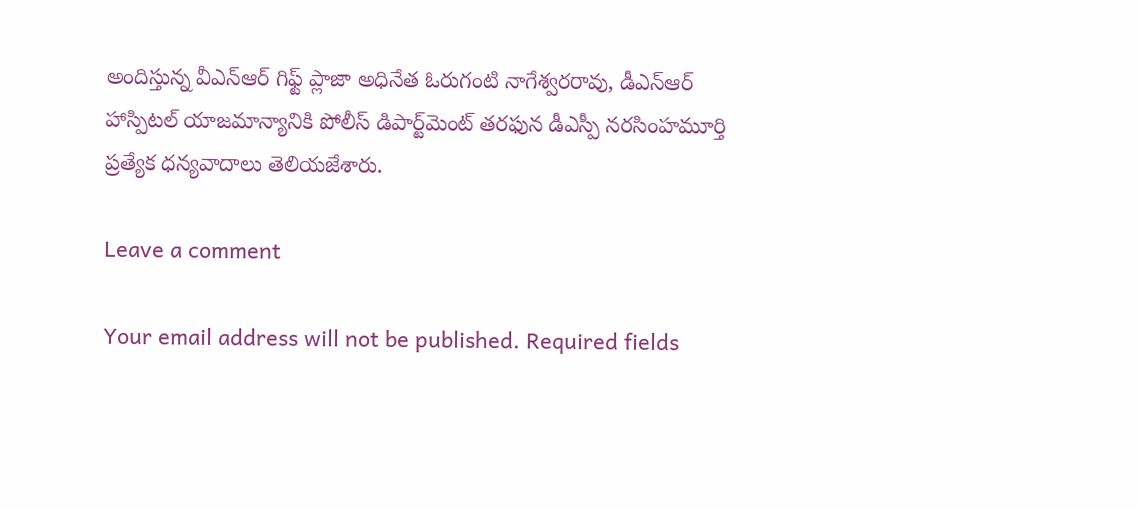అందిస్తున్న వీఎన్ఆర్ గిఫ్ట్ ప్లాజా అధినేత ఓరుగంటి నాగేశ్వరరావు, డీఎన్ఆర్ హాస్పిటల్ యాజమాన్యానికి పోలీస్ డిపార్ట్‌మెంట్ తరఫున డీఎస్పీ నరసింహమూర్తి ప్రత్యేక ధన్యవాదాలు తెలియజేశారు.

Leave a comment

Your email address will not be published. Required fields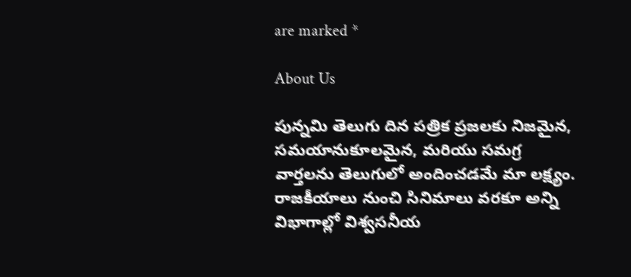are marked *

About Us

పున్నమి తెలుగు దిన పత్రిక ప్రజలకు నిజమైన, సమయానుకూలమైన, మరియు సమగ్ర వార్తలను తెలుగులో అందించడమే మా లక్ష్యం.
రాజకీయాలు నుంచి సినిమాలు వరకూ అన్ని విభాగాల్లో విశ్వసనీయ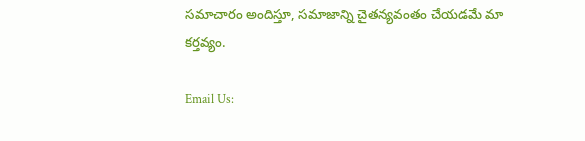సమాచారం అందిస్తూ, సమాజాన్ని చైతన్యవంతం చేయడమే మా కర్తవ్యం.

Email Us: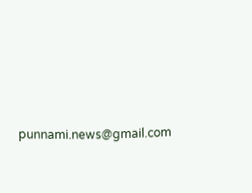punnami.news@gmail.com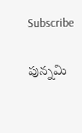Subscribe

పున్నమి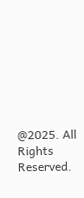@2025. All Rights Reserved.